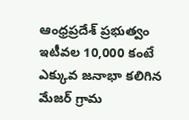ఆంధ్రప్రదేశ్ ప్రభుత్వం ఇటీవల 10,000 కంటే ఎక్కువ జనాభా కలిగిన మేజర్ గ్రామ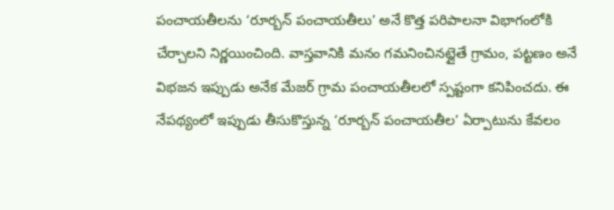పంచాయతీలను ‘రూర్బన్ పంచాయతీలు’ అనే కొత్త పరిపాలనా విభాగంలోకి చేర్చాలని నిర్ణయించింది. వాస్తవానికి మనం గమనించినట్లైతే గ్రామం, పట్టణం అనే విభజన ఇప్పుడు అనేక మేజర్ గ్రామ పంచాయతీలలో స్పష్టంగా కనిపించదు. ఈ నేపథ్యంలో ఇప్పుడు తీసుకొస్తున్న ‘రూర్బన్ పంచాయతీల’ ఏర్పాటును కేవలం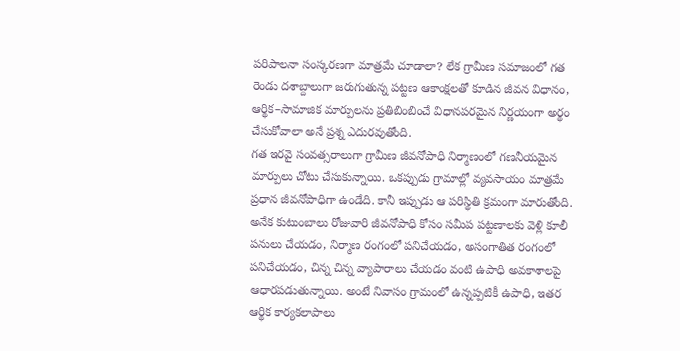పరిపాలనా సంస్కరణగా మాత్రమే చూడాలా? లేక గ్రామీణ సమాజంలో గత రెండు దశాబ్దాలుగా జరుగుతున్న పట్టణ ఆకాంక్షలతో కూడిన జీవన విధానం, ఆర్థిక–సామాజిక మార్పులను ప్రతిబింబించే విధానపరమైన నిర్ణయంగా అర్థం చేసుకోవాలా అనే ప్రశ్న ఎదురవుతోంది.
గత ఇరవై సంవత్సరాలుగా గ్రామీణ జీవనోపాధి నిర్మాణంలో గణనీయమైన మార్పులు చోటు చేసుకున్నాయి. ఒకప్పుడు గ్రామాల్లో వ్యవసాయం మాత్రమే ప్రధాన జీవనోపాధిగా ఉండేది. కానీ ఇప్పుడు ఆ పరిస్థితి క్రమంగా మారుతోంది. అనేక కుటుంబాలు రోజువారి జీవనోపాధి కోసం సమీప పట్టణాలకు వెళ్లి కూలీ పనులు చేయడం, నిర్మాణ రంగంలో పనిచేయడం, అసంగాతిత రంగంలో పనిచేయడం, చిన్న చిన్న వ్యాపారాలు చేయడం వంటి ఉపాధి అవకాశాలపై ఆధారపడుతున్నాయి. అంటే నివాసం గ్రామంలో ఉన్నప్పటికీ ఉపాధి, ఇతర ఆర్థిక కార్యకలాపాలు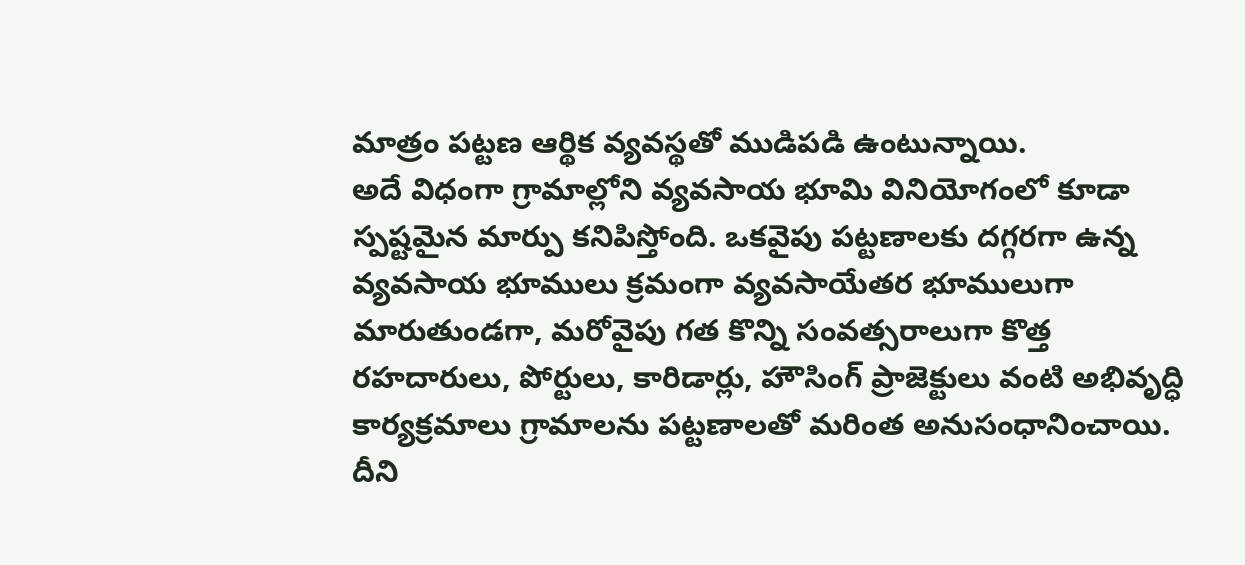మాత్రం పట్టణ ఆర్థిక వ్యవస్థతో ముడిపడి ఉంటున్నాయి.
అదే విధంగా గ్రామాల్లోని వ్యవసాయ భూమి వినియోగంలో కూడా స్పష్టమైన మార్పు కనిపిస్తోంది. ఒకవైపు పట్టణాలకు దగ్గరగా ఉన్న వ్యవసాయ భూములు క్రమంగా వ్యవసాయేతర భూములుగా మారుతుండగా, మరోవైపు గత కొన్ని సంవత్సరాలుగా కొత్త రహదారులు, పోర్టులు, కారిడార్లు, హౌసింగ్ ప్రాజెక్టులు వంటి అభివృద్ధి కార్యక్రమాలు గ్రామాలను పట్టణాలతో మరింత అనుసంధానించాయి. దీని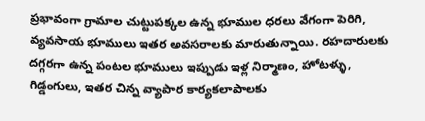ప్రభావంగా గ్రామాల చుట్టుపక్కల ఉన్న భూముల ధరలు వేగంగా పెరిగి, వ్యవసాయ భూములు ఇతర అవసరాలకు మారుతున్నాయి. రహదారులకు దగ్గరగా ఉన్న పంటల భూములు ఇప్పుడు ఇళ్ల నిర్మాణం, హోటళ్ళు, గిడ్డంగులు, ఇతర చిన్న వ్యాపార కార్యకలాపాలకు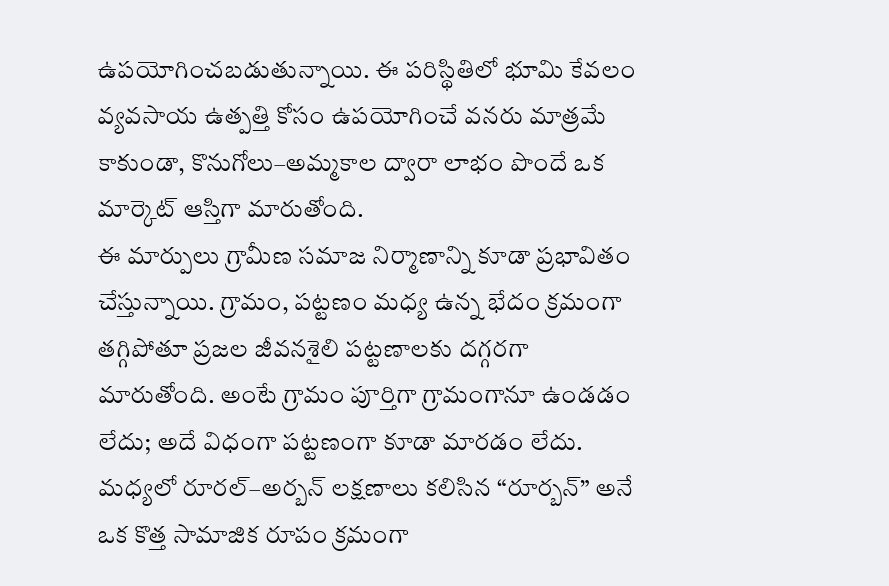ఉపయోగించబడుతున్నాయి. ఈ పరిస్థితిలో భూమి కేవలం వ్యవసాయ ఉత్పత్తి కోసం ఉపయోగించే వనరు మాత్రమే కాకుండా, కొనుగోలు–అమ్మకాల ద్వారా లాభం పొందే ఒక మార్కెట్ ఆస్తిగా మారుతోంది.
ఈ మార్పులు గ్రామీణ సమాజ నిర్మాణాన్ని కూడా ప్రభావితం చేస్తున్నాయి. గ్రామం, పట్టణం మధ్య ఉన్న భేదం క్రమంగా తగ్గిపోతూ ప్రజల జీవనశైలి పట్టణాలకు దగ్గరగా మారుతోంది. అంటే గ్రామం పూర్తిగా గ్రామంగానూ ఉండడం లేదు; అదే విధంగా పట్టణంగా కూడా మారడం లేదు. మధ్యలో రూరల్–అర్బన్ లక్షణాలు కలిసిన “రూర్బన్” అనే ఒక కొత్త సామాజిక రూపం క్రమంగా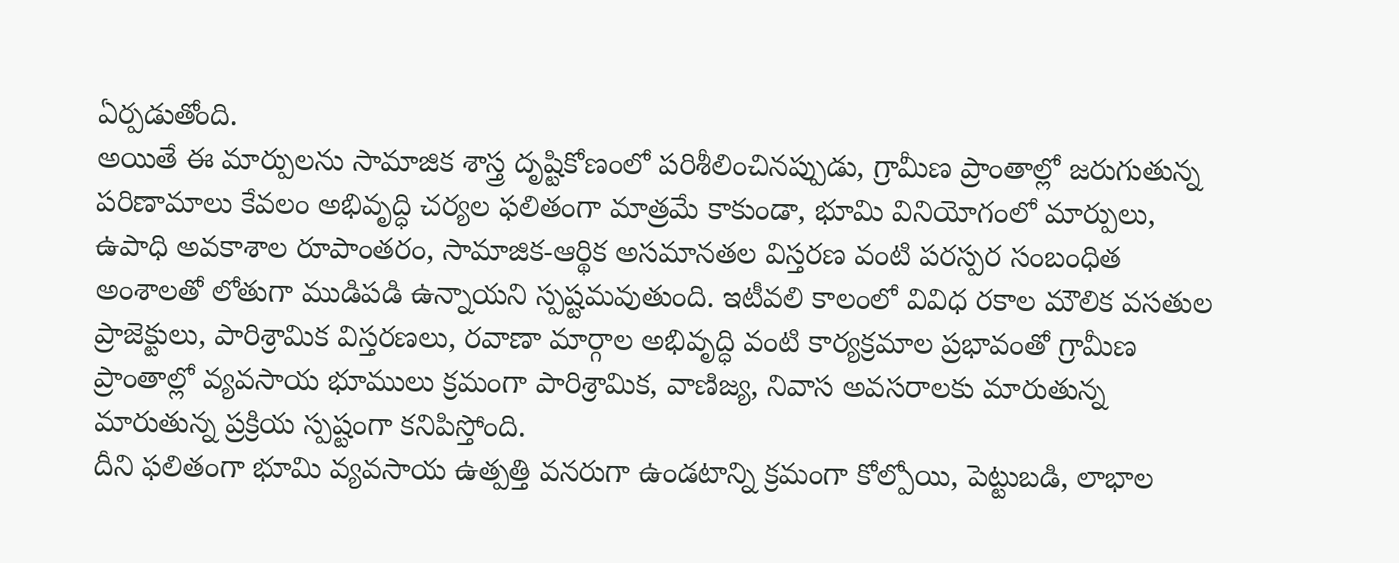ఏర్పడుతోంది.
అయితే ఈ మార్పులను సామాజిక శాస్త్ర దృష్టికోణంలో పరిశీలించినప్పుడు, గ్రామీణ ప్రాంతాల్లో జరుగుతున్న పరిణామాలు కేవలం అభివృద్ధి చర్యల ఫలితంగా మాత్రమే కాకుండా, భూమి వినియోగంలో మార్పులు, ఉపాధి అవకాశాల రూపాంతరం, సామాజిక-ఆర్థిక అసమానతల విస్తరణ వంటి పరస్పర సంబంధిత అంశాలతో లోతుగా ముడిపడి ఉన్నాయని స్పష్టమవుతుంది. ఇటీవలి కాలంలో వివిధ రకాల మౌలిక వసతుల ప్రాజెక్టులు, పారిశ్రామిక విస్తరణలు, రవాణా మార్గాల అభివృద్ధి వంటి కార్యక్రమాల ప్రభావంతో గ్రామీణ ప్రాంతాల్లో వ్యవసాయ భూములు క్రమంగా పారిశ్రామిక, వాణిజ్య, నివాస అవసరాలకు మారుతున్న మారుతున్న ప్రక్రియ స్పష్టంగా కనిపిస్తోంది.
దీని ఫలితంగా భూమి వ్యవసాయ ఉత్పత్తి వనరుగా ఉండటాన్ని క్రమంగా కోల్పోయి, పెట్టుబడి, లాభాల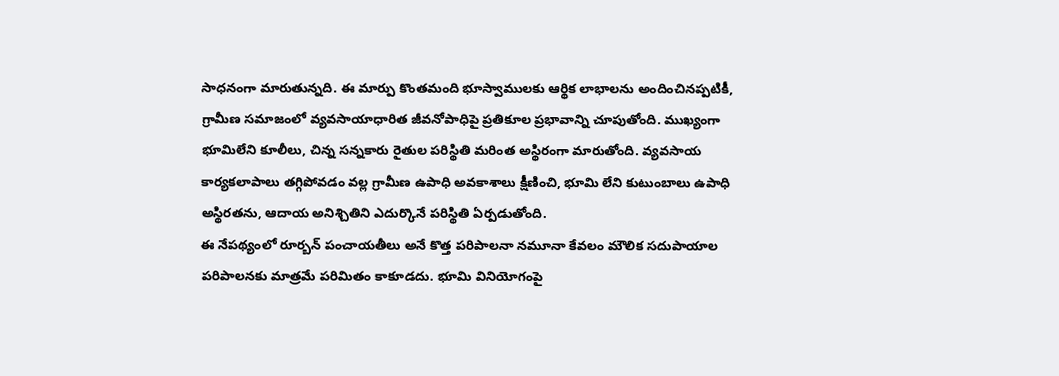సాధనంగా మారుతున్నది. ఈ మార్పు కొంతమంది భూస్వాములకు ఆర్థిక లాభాలను అందించినప్పటికీ, గ్రామీణ సమాజంలో వ్యవసాయాధారిత జీవనోపాధిపై ప్రతికూల ప్రభావాన్ని చూపుతోంది. ముఖ్యంగా భూమిలేని కూలీలు, చిన్న సన్నకారు రైతుల పరిస్థితి మరింత అస్థిరంగా మారుతోంది. వ్యవసాయ కార్యకలాపాలు తగ్గిపోవడం వల్ల గ్రామీణ ఉపాధి అవకాశాలు క్షీణించి, భూమి లేని కుటుంబాలు ఉపాధి అస్థిరతను, ఆదాయ అనిశ్చితిని ఎదుర్కొనే పరిస్థితి ఏర్పడుతోంది.
ఈ నేపథ్యంలో రూర్బన్ పంచాయతీలు అనే కొత్త పరిపాలనా నమూనా కేవలం మౌలిక సదుపాయాల పరిపాలనకు మాత్రమే పరిమితం కాకూడదు. భూమి వినియోగంపై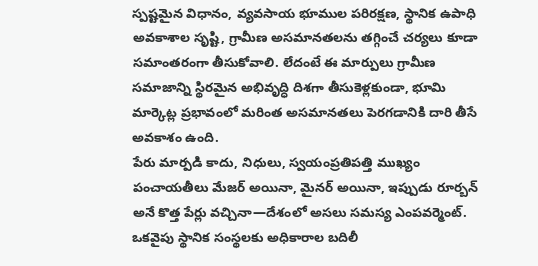స్పష్టమైన విధానం, వ్యవసాయ భూముల పరిరక్షణ, స్థానిక ఉపాధి అవకాశాల సృష్టి, గ్రామీణ అసమానతలను తగ్గించే చర్యలు కూడా సమాంతరంగా తీసుకోవాలి. లేదంటే ఈ మార్పులు గ్రామీణ సమాజాన్ని స్థిరమైన అభివృద్ధి దిశగా తీసుకెళ్లకుండా, భూమి మార్కెట్ల ప్రభావంలో మరింత అసమానతలు పెరగడానికి దారి తీసే అవకాశం ఉంది.
పేరు మార్పడి కాదు, నిధులు, స్వయంప్రతిపత్తి ముఖ్యం
పంచాయతీలు మేజర్ అయినా, మైనర్ అయినా, ఇప్పుడు రూర్బన్ అనే కొత్త పేర్లు వచ్చినా—దేశంలో అసలు సమస్య ఎంపవర్మెంట్. ఒకవైపు స్థానిక సంస్థలకు అధికారాల బదిలీ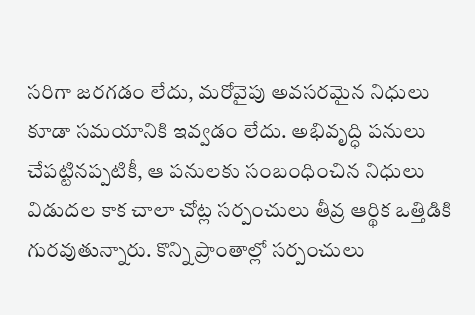సరిగా జరగడం లేదు, మరోవైపు అవసరమైన నిధులు కూడా సమయానికి ఇవ్వడం లేదు. అభివృద్ధి పనులు చేపట్టినప్పటికీ, ఆ పనులకు సంబంధించిన నిధులు విడుదల కాక చాలా చోట్ల సర్పంచులు తీవ్ర ఆర్థిక ఒత్తిడికి గురవుతున్నారు. కొన్ని ప్రాంతాల్లో సర్పంచులు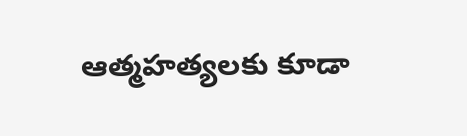ఆత్మహత్యలకు కూడా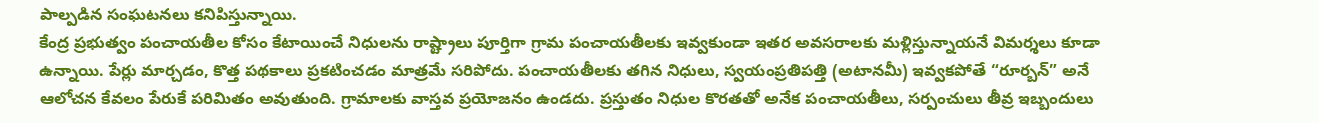పాల్పడిన సంఘటనలు కనిపిస్తున్నాయి.
కేంద్ర ప్రభుత్వం పంచాయతీల కోసం కేటాయించే నిధులను రాష్ట్రాలు పూర్తిగా గ్రామ పంచాయతీలకు ఇవ్వకుండా ఇతర అవసరాలకు మళ్లిస్తున్నాయనే విమర్శలు కూడా ఉన్నాయి. పేర్లు మార్చడం, కొత్త పథకాలు ప్రకటించడం మాత్రమే సరిపోదు. పంచాయతీలకు తగిన నిధులు, స్వయంప్రతిపత్తి (అటానమీ) ఇవ్వకపోతే “రూర్బన్” అనే ఆలోచన కేవలం పేరుకే పరిమితం అవుతుంది. గ్రామాలకు వాస్తవ ప్రయోజనం ఉండదు. ప్రస్తుతం నిధుల కొరతతో అనేక పంచాయతీలు, సర్పంచులు తీవ్ర ఇబ్బందులు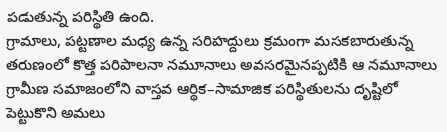పడుతున్న పరిస్థితి ఉంది.
గ్రామాలు, పట్టణాల మధ్య ఉన్న సరిహద్దులు క్రమంగా మసకబారుతున్న తరుణంలో కొత్త పరిపాలనా నమూనాలు అవసరమైనప్పటికి ఆ నమూనాలు గ్రామీణ సమాజంలోని వాస్తవ ఆర్థిక–సామాజిక పరిస్థితులను దృష్టిలో పెట్టుకొని అమలు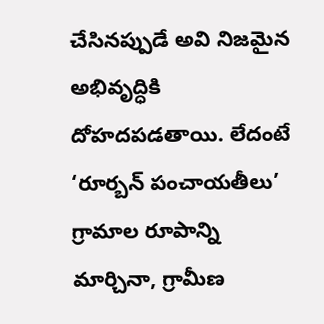చేసినప్పుడే అవి నిజమైన అభివృద్ధికి దోహదపడతాయి. లేదంటే ‘రూర్బన్ పంచాయతీలు’ గ్రామాల రూపాన్ని మార్చినా, గ్రామీణ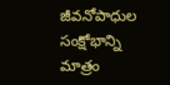జీవనోపాధుల సంక్షోభాన్ని మాత్రం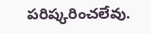పరిష్కరించలేవు.